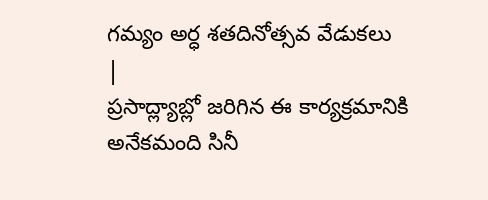గమ్యం అర్ధ శతదినోత్సవ వేడుకలు
|
ప్రసాద్ల్యాబ్లో జరిగిన ఈ కార్యక్రమానికి అనేకమంది సినీ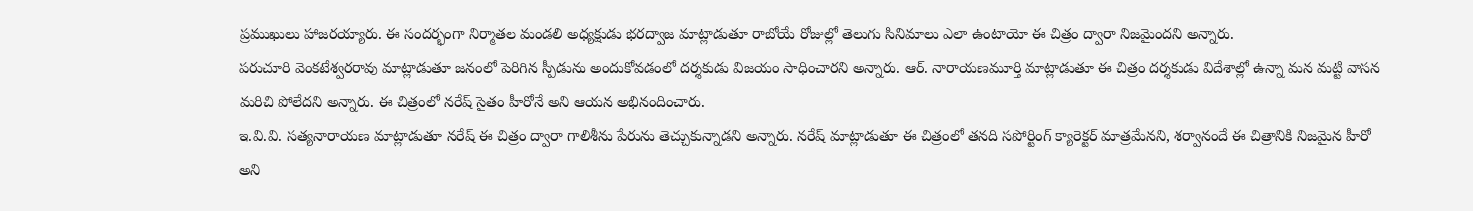ప్రముఖులు హాజరయ్యారు. ఈ సందర్భంగా నిర్మాతల మండలి అధ్యక్షుడు భరద్వాజ మాట్లాడుతూ రాబోయే రోజుల్లో తెలుగు సినిమాలు ఎలా ఉంటాయో ఈ చిత్రం ద్వారా నిజమైందని అన్నారు.
పరుచూరి వెంకటేశ్వరరావు మాట్లాడుతూ జనంలో పెరిగిన స్పీడును అందుకోవడంలో దర్శకుడు విజయం సాధించారని అన్నారు. ఆర్. నారాయణమూర్తి మాట్లాడుతూ ఈ చిత్రం దర్శకుడు విదేశాల్లో ఉన్నా మన మట్టి వాసన మరిచి పోలేదని అన్నారు. ఈ చిత్రంలో నరేష్ సైతం హీరోనే అని ఆయన అభినందించారు.
ఇ.వి.వి. సత్యనారాయణ మాట్లాడుతూ నరేష్ ఈ చిత్రం ద్వారా గాలిశీను పేరును తెచ్చుకున్నాడని అన్నారు. నరేష్ మాట్లాడుతూ ఈ చిత్రంలో తనది సపోర్టింగ్ క్యారెక్టర్ మాత్రమేనని, శర్వానందే ఈ చిత్రానికి నిజమైన హీరో అని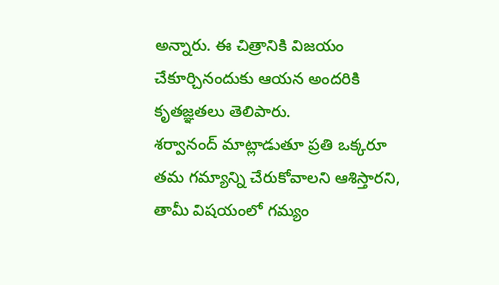అన్నారు. ఈ చిత్రానికి విజయం చేకూర్చినందుకు ఆయన అందరికి కృతజ్ఞతలు తెలిపారు.
శర్వానంద్ మాట్లాడుతూ ప్రతి ఒక్కరూ తమ గమ్యాన్ని చేరుకోవాలని ఆశిస్తారని, తామీ విషయంలో గమ్యం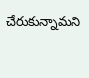చేరుకున్నామని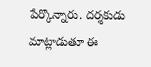పేర్కొన్నారు. దర్శకుడు మాట్లాడుతూ ఈ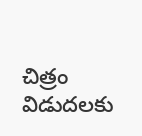చిత్రం విడుదలకు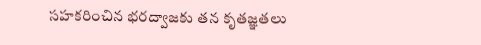సహకరించిన భరద్వాజకు తన కృతజ్ఞతలు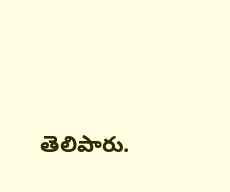తెలిపారు.